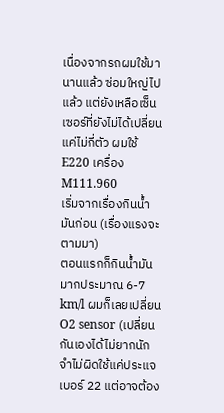เนื่องจากรถผมใช้มานานแล้ว ซ่อมใหญ่ไปแล้ว แต่ยังเหลือเซ็นเซอร์ที่ยังไม่ได้เปลี่ยนแค่ไม่กี่ตัว ผมใช้ E220 เครื่อง M111.960
เริ่มจากเรื่องกินน้ำมันก่อน (เรื่องแรงจะตามมา)
ตอนแรกก็กินน้ำมันมากประมาณ 6-7 km/l ผมก็เลยเปลี่ยน O2 sensor (เปลี่ยนกันเองได้ไม่ยากนัก จำไม่ผิดใช้แค่ประแจเบอร์ 22 แต่อาจต้อง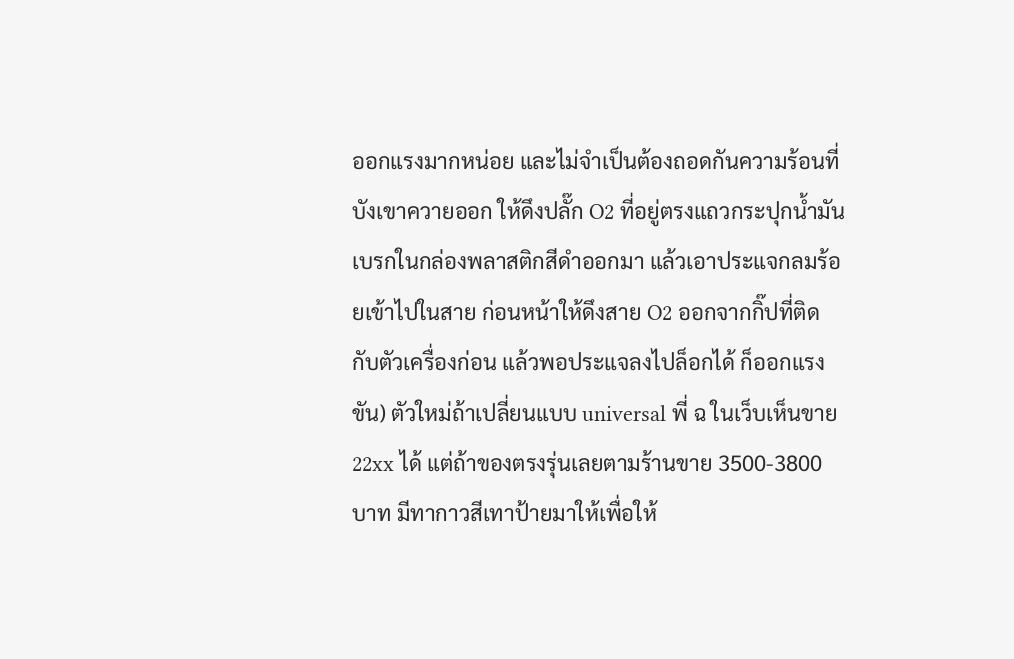ออกแรงมากหน่อย และไม่จำเป็นต้องถอดกันความร้อนที่บังเขาควายออก ให้ดึงปลั๊ก O2 ที่อยู่ตรงแถวกระปุกน้ำมันเบรกในกล่องพลาสติกสีดำออกมา แล้วเอาประแจกลมร้อยเข้าไปในสาย ก่อนหน้าให้ดึงสาย O2 ออกจากกิ๊ปที่ติดกับตัวเครื่องก่อน แล้วพอประแจลงไปล็อกได้ ก็ออกแรงขัน) ตัวใหม่ถ้าเปลี่ยนแบบ universal พี่ ฉ ในเว็บเห็นขาย 22xx ได้ แต่ถ้าของตรงรุ่นเลยตามร้านขาย 3500-3800 บาท มีทากาวสีเทาป้ายมาให้เพื่อให้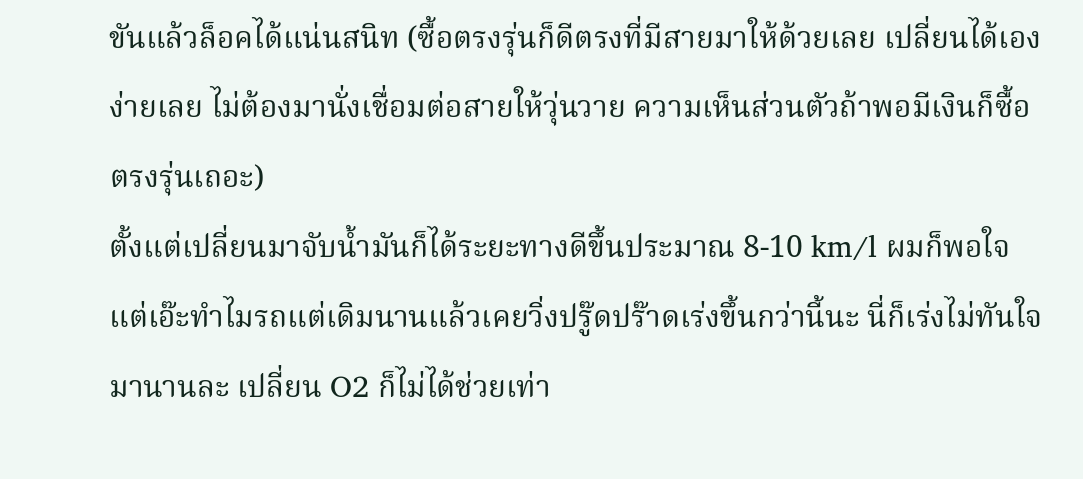ขันแล้วล็อคได้แน่นสนิท (ซื้อตรงรุ่นก็ดีตรงที่มีสายมาให้ด้วยเลย เปลี่ยนได้เองง่ายเลย ไม่ต้องมานั่งเชื่อมต่อสายให้วุ่นวาย ความเห็นส่วนตัวถ้าพอมีเงินก็ซื้อตรงรุ่นเถอะ)
ตั้งแต่เปลี่ยนมาจับน้ำมันก็ได้ระยะทางดีขึ้นประมาณ 8-10 km/l ผมก็พอใจ แต่เอ๊ะทำไมรถแต่เดิมนานแล้วเคยวิ่งปรู๊ดปร๊าดเร่งขึ้นกว่านี้นะ นี่ก็เร่งไม่ทันใจมานานละ เปลี่ยน O2 ก็ไม่ได้ช่วยเท่า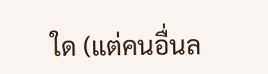ใด (แต่คนอื่นล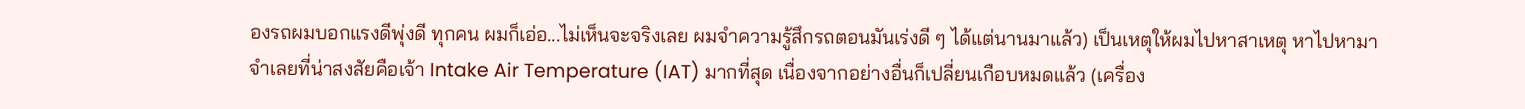องรถผมบอกแรงดีพุ่งดี ทุกคน ผมก็เอ่อ...ไม่เห็นจะจริงเลย ผมจำความรู้สึกรถตอนมันเร่งดี ๆ ได้แต่นานมาแล้ว) เป็นเหตุให้ผมไปหาสาเหตุ หาไปหามา
จำเลยที่น่าสงสัยคือเจ้า Intake Air Temperature (IAT) มากที่สุด เนื่องจากอย่างอื่นก็เปลี่ยนเกือบหมดแล้ว (เครื่อง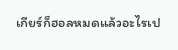เกียร์ก็ฮอลหมดแล้วอะไรเป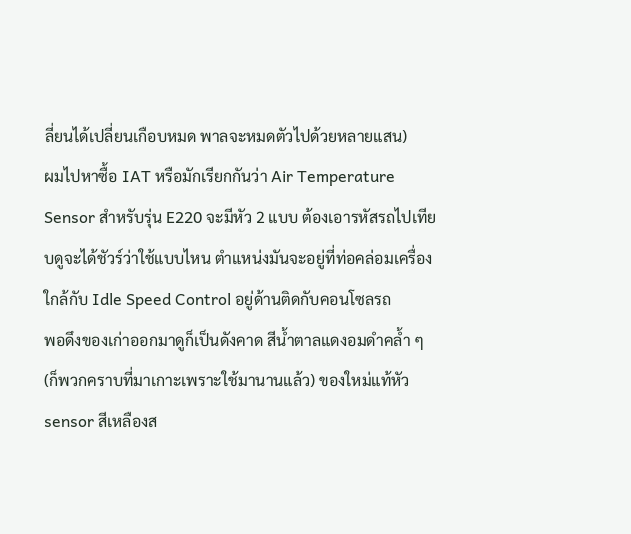ลี่ยนได้เปลี่ยนเกือบหมด พาลจะหมดตัวไปด้วยหลายแสน)
ผมไปหาซื้อ IAT หรือมักเรียกกันว่า Air Temperature Sensor สำหรับรุ่น E220 จะมีหัว 2 แบบ ต้องเอารหัสรถไปเทียบดูจะได้ชัวร์ว่าใช้แบบไหน ตำแหน่งมันจะอยู่ที่ท่อคล่อมเครื่องใกล้กับ Idle Speed Control อยู่ด้านติดกับคอนโซลรถ
พอดึงของเก่าออกมาดูก็เป็นดังคาด สีน้ำตาลแดงอมดำคล้ำ ๆ (ก็พวกคราบที่มาเกาะเพราะใช้มานานแล้ว) ของใหม่แท้หัว sensor สีเหลืองส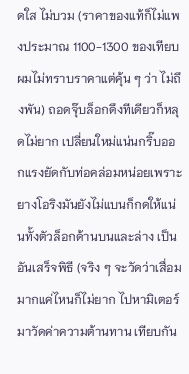ดใส ไม่บวม (ราคาของแท้ก็ไม่แพงประมาณ 1100-1300 ของเทียบผมไม่ทราบราคาแต่คุ้น ๆ ว่า ไม่ถึงพัน) ถอดจุ๊บล็อกดึงทีเดียวก็หลุดไม่ยาก เปลี่ยนใหม่แน่นกริ๊บออกแรงยัดกับท่อคล่อมหน่อยเพราะยางโอริงมันยังไม่แบนก็กดให้แน่นทั้งตัวล็อกด้านบนและล่าง เป็นอันเสร็จพิธี (จริง ๆ จะวัดว่าเสื่อมมากแค่ไหนก็ไม่ยาก ไปหามิเตอร์มาวัดค่าความต้านทาน เทียบกัน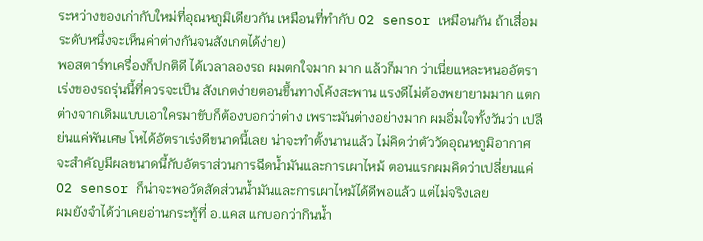ระหว่างของเก่ากับใหม่ที่อุณหภูมิเดียวกัน เหมือนที่ทำกับ O2 sensor เหมือนกัน ถ้าเสื่อมระดับหนึ่งจะเห็นค่าต่างกันจนสังเกตได้ง่าย)
พอสตาร์ทเครื่องก็ปกติดี ได้เวลาลองรถ ผมตกใจมาก มาก แล้วก็มาก ว่าเนี่ยแหละหนออัตราเร่งของรถรุ่นนี้ที่ควรจะเป็น สังเกตง่ายตอนขึ้นทางโค้งสะพาน แรงดีไม่ต้องพยายามมาก แตกต่างจากเดิมแบบเอาใครมาขับก็ต้องบอกว่าต่าง เพราะมันต่างอย่างมาก ผมอิ่มใจทั้งวันว่า เปลีย่นแค่พันเศษ โหได้อัตราเร่งดีขนาดนี้เลย น่าจะทำตั้งนานแล้ว ไม่คิดว่าตัววัดอุณหภูมิอากาศ จะสำคัญมีผลขนาดนี้กับอัตราส่วนการฉีดน้ำมันและการเผาไหม้ ตอนแรกผมคิดว่าเปลี่ยนแค่ O2 sensor ก็น่าจะพอวัดสัดส่วนน้ำมันและการเผาไหม้ได้ดีพอแล้ว แต่ไม่จริงเลย
ผมยังจำได้ว่าเคยอ่านกระทู้ที่ อ.แคส แกบอกว่ากินน้ำ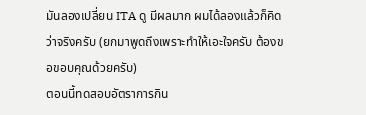มันลองเปลี่ยน ITA ดู มีผลมาก ผมได้ลองแล้วก็คิดว่าจริงครับ (ยกมาพูดถึงเพราะทำให้เอะใจครับ ต้องขอขอบคุณด้วยครับ)
ตอนนี้ทดสอบอัตราการกิน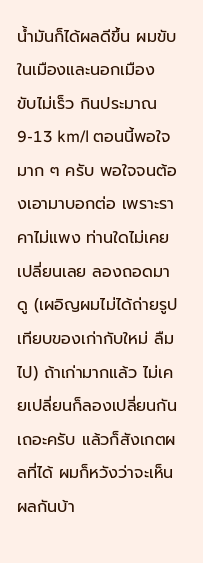น้ำมันก็ได้ผลดีขึ้น ผมขับในเมืองและนอกเมือง ขับไม่เร็ว กินประมาณ 9-13 km/l ตอนนี้พอใจมาก ๆ ครับ พอใจจนต้องเอามาบอกต่อ เพราะราคาไม่แพง ท่านใดไม่เคยเปลี่ยนเลย ลองถอดมาดู (เผอิญผมไม่ได้ถ่ายรูปเทียบของเก่ากับใหม่ ลืมไป) ถ้าเก่ามากแล้ว ไม่เคยเปลี่ยนก็ลองเปลี่ยนกันเถอะครับ แล้วก็สังเกตผลที่ได้ ผมก็หวังว่าจะเห็นผลกันบ้า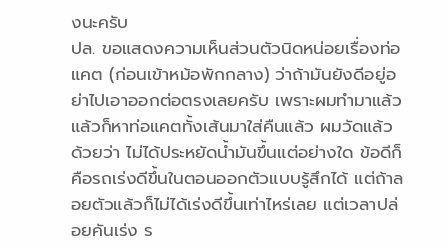งนะครับ
ปล. ขอแสดงความเห็นส่วนตัวนิดหน่อยเรื่องท่อแคต (ก่อนเข้าหม้อพักกลาง) ว่าถ้ามันยังดีอยู่อย่าไปเอาออกต่อตรงเลยครับ เพราะผมทำมาแล้ว แล้วก็หาท่อแคตทั้งเส้นมาใส่คืนแล้ว ผมวัดแล้วด้วยว่า ไม่ได้ประหยัดน้ำมันขึ้นแต่อย่างใด ข้อดีก็คือรถเร่งดีขึ้นในตอนออกตัวแบบรู้สึกได้ แต่ถ้าลอยตัวแล้วก็ไม่ได้เร่งดีขึ้นเท่าไหร่เลย แต่เวลาปล่อยคันเร่ง ร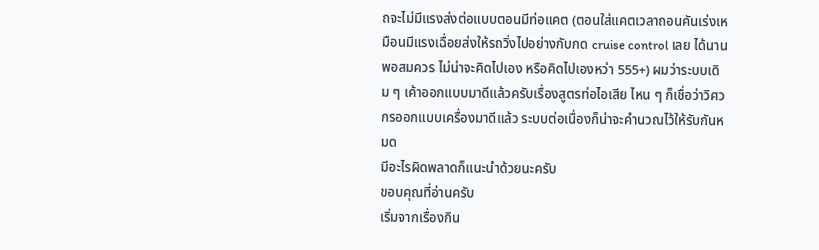ถจะไม่มีแรงส่งต่อแบบตอนมีท่อแคต (ตอนใส่แคตเวลาถอนคันเร่งเหมือนมีแรงเฉื่อยส่งให้รถวิ่งไปอย่างกับกด cruise control เลย ได้นานพอสมควร ไม่น่าจะคิดไปเอง หรือคิดไปเองหว่า 555+) ผมว่าระบบเดิม ๆ เค้าออกแบบมาดีแล้วครับเรื่องสูตรท่อไอเสีย ไหน ๆ ก็เชื่อว่าวิศวกรออกแบบเครื่องมาดีแล้ว ระบบต่อเนื่องก็น่าจะคำนวณไว้ให้รับกันหมด
มีอะไรผิดพลาดก็แนะนำด้วยนะครับ
ขอบคุณที่อ่านครับ
เริ่มจากเรื่องกิน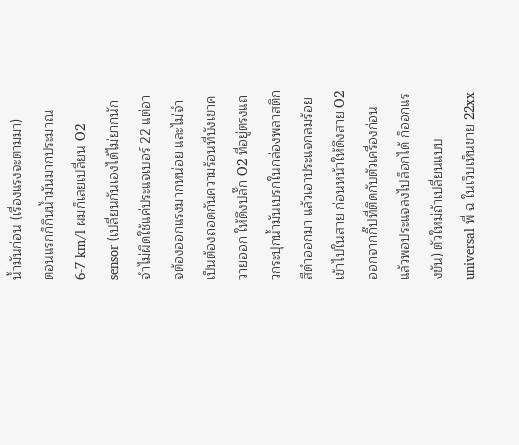น้ำมันก่อน (เรื่องแรงจะตามมา)
ตอนแรกก็กินน้ำมันมากประมาณ 6-7 km/l ผมก็เลยเปลี่ยน O2 sensor (เปลี่ยนกันเองได้ไม่ยากนัก จำไม่ผิดใช้แค่ประแจเบอร์ 22 แต่อาจต้องออกแรงมากหน่อย และไม่จำเป็นต้องถอดกันความร้อนที่บังเขาควายออก ให้ดึงปลั๊ก O2 ที่อยู่ตรงแถวกระปุกน้ำมันเบรกในกล่องพลาสติกสีดำออกมา แล้วเอาประแจกลมร้อยเข้าไปในสาย ก่อนหน้าให้ดึงสาย O2 ออกจากกิ๊ปที่ติดกับตัวเครื่องก่อน แล้วพอประแจลงไปล็อกได้ ก็ออกแรงขัน) ตัวใหม่ถ้าเปลี่ยนแบบ universal พี่ ฉ ในเว็บเห็นขาย 22xx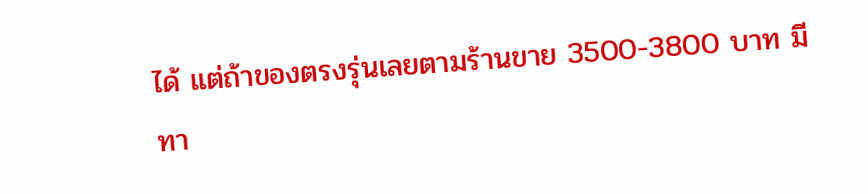ได้ แต่ถ้าของตรงรุ่นเลยตามร้านขาย 3500-3800 บาท มีทา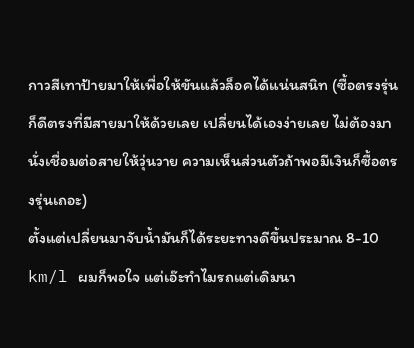กาวสีเทาป้ายมาให้เพื่อให้ขันแล้วล็อคได้แน่นสนิท (ซื้อตรงรุ่นก็ดีตรงที่มีสายมาให้ด้วยเลย เปลี่ยนได้เองง่ายเลย ไม่ต้องมานั่งเชื่อมต่อสายให้วุ่นวาย ความเห็นส่วนตัวถ้าพอมีเงินก็ซื้อตรงรุ่นเถอะ)
ตั้งแต่เปลี่ยนมาจับน้ำมันก็ได้ระยะทางดีขึ้นประมาณ 8-10 km/l ผมก็พอใจ แต่เอ๊ะทำไมรถแต่เดิมนา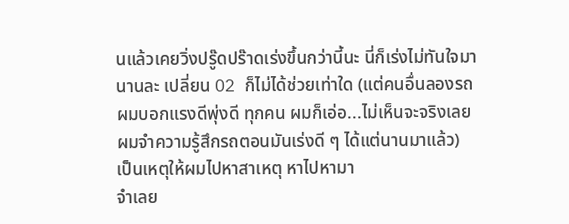นแล้วเคยวิ่งปรู๊ดปร๊าดเร่งขึ้นกว่านี้นะ นี่ก็เร่งไม่ทันใจมานานละ เปลี่ยน O2 ก็ไม่ได้ช่วยเท่าใด (แต่คนอื่นลองรถผมบอกแรงดีพุ่งดี ทุกคน ผมก็เอ่อ...ไม่เห็นจะจริงเลย ผมจำความรู้สึกรถตอนมันเร่งดี ๆ ได้แต่นานมาแล้ว) เป็นเหตุให้ผมไปหาสาเหตุ หาไปหามา
จำเลย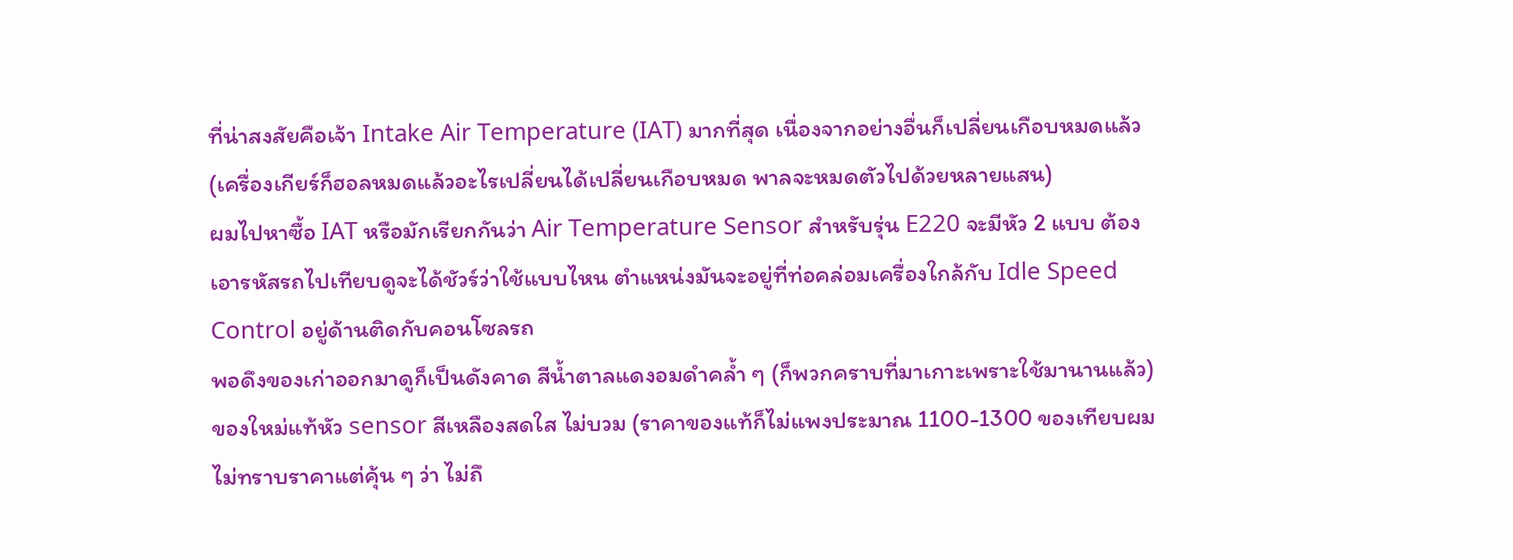ที่น่าสงสัยคือเจ้า Intake Air Temperature (IAT) มากที่สุด เนื่องจากอย่างอื่นก็เปลี่ยนเกือบหมดแล้ว (เครื่องเกียร์ก็ฮอลหมดแล้วอะไรเปลี่ยนได้เปลี่ยนเกือบหมด พาลจะหมดตัวไปด้วยหลายแสน)
ผมไปหาซื้อ IAT หรือมักเรียกกันว่า Air Temperature Sensor สำหรับรุ่น E220 จะมีหัว 2 แบบ ต้องเอารหัสรถไปเทียบดูจะได้ชัวร์ว่าใช้แบบไหน ตำแหน่งมันจะอยู่ที่ท่อคล่อมเครื่องใกล้กับ Idle Speed Control อยู่ด้านติดกับคอนโซลรถ
พอดึงของเก่าออกมาดูก็เป็นดังคาด สีน้ำตาลแดงอมดำคล้ำ ๆ (ก็พวกคราบที่มาเกาะเพราะใช้มานานแล้ว) ของใหม่แท้หัว sensor สีเหลืองสดใส ไม่บวม (ราคาของแท้ก็ไม่แพงประมาณ 1100-1300 ของเทียบผมไม่ทราบราคาแต่คุ้น ๆ ว่า ไม่ถึ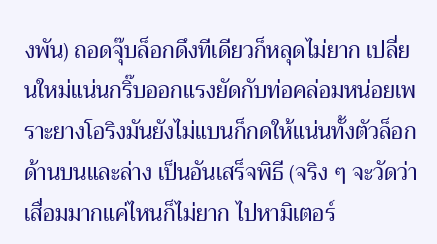งพัน) ถอดจุ๊บล็อกดึงทีเดียวก็หลุดไม่ยาก เปลี่ยนใหม่แน่นกริ๊บออกแรงยัดกับท่อคล่อมหน่อยเพราะยางโอริงมันยังไม่แบนก็กดให้แน่นทั้งตัวล็อกด้านบนและล่าง เป็นอันเสร็จพิธี (จริง ๆ จะวัดว่าเสื่อมมากแค่ไหนก็ไม่ยาก ไปหามิเตอร์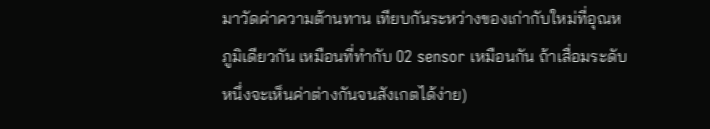มาวัดค่าความต้านทาน เทียบกันระหว่างของเก่ากับใหม่ที่อุณหภูมิเดียวกัน เหมือนที่ทำกับ O2 sensor เหมือนกัน ถ้าเสื่อมระดับหนึ่งจะเห็นค่าต่างกันจนสังเกตได้ง่าย)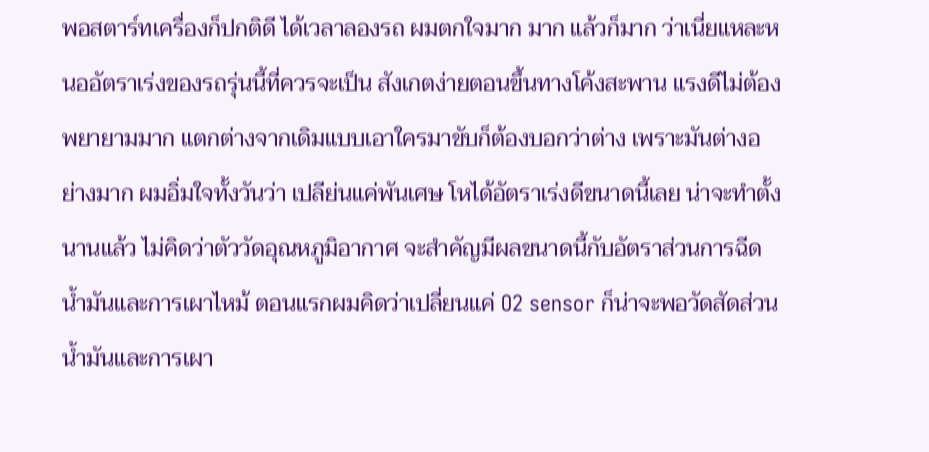พอสตาร์ทเครื่องก็ปกติดี ได้เวลาลองรถ ผมตกใจมาก มาก แล้วก็มาก ว่าเนี่ยแหละหนออัตราเร่งของรถรุ่นนี้ที่ควรจะเป็น สังเกตง่ายตอนขึ้นทางโค้งสะพาน แรงดีไม่ต้องพยายามมาก แตกต่างจากเดิมแบบเอาใครมาขับก็ต้องบอกว่าต่าง เพราะมันต่างอย่างมาก ผมอิ่มใจทั้งวันว่า เปลีย่นแค่พันเศษ โหได้อัตราเร่งดีขนาดนี้เลย น่าจะทำตั้งนานแล้ว ไม่คิดว่าตัววัดอุณหภูมิอากาศ จะสำคัญมีผลขนาดนี้กับอัตราส่วนการฉีดน้ำมันและการเผาไหม้ ตอนแรกผมคิดว่าเปลี่ยนแค่ O2 sensor ก็น่าจะพอวัดสัดส่วนน้ำมันและการเผา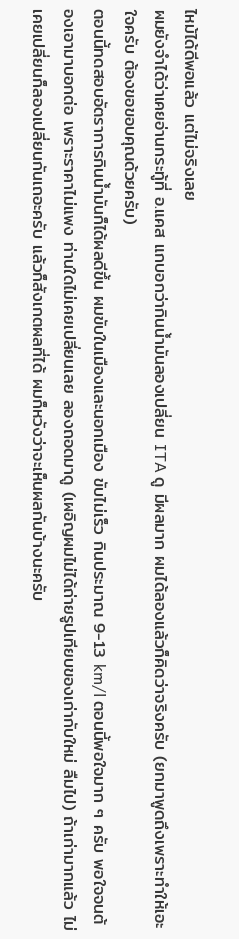ไหม้ได้ดีพอแล้ว แต่ไม่จริงเลย
ผมยังจำได้ว่าเคยอ่านกระทู้ที่ อ.แคส แกบอกว่ากินน้ำมันลองเปลี่ยน ITA ดู มีผลมาก ผมได้ลองแล้วก็คิดว่าจริงครับ (ยกมาพูดถึงเพราะทำให้เอะใจครับ ต้องขอขอบคุณด้วยครับ)
ตอนนี้ทดสอบอัตราการกินน้ำมันก็ได้ผลดีขึ้น ผมขับในเมืองและนอกเมือง ขับไม่เร็ว กินประมาณ 9-13 km/l ตอนนี้พอใจมาก ๆ ครับ พอใจจนต้องเอามาบอกต่อ เพราะราคาไม่แพง ท่านใดไม่เคยเปลี่ยนเลย ลองถอดมาดู (เผอิญผมไม่ได้ถ่ายรูปเทียบของเก่ากับใหม่ ลืมไป) ถ้าเก่ามากแล้ว ไม่เคยเปลี่ยนก็ลองเปลี่ยนกันเถอะครับ แล้วก็สังเกตผลที่ได้ ผมก็หวังว่าจะเห็นผลกันบ้างนะครับ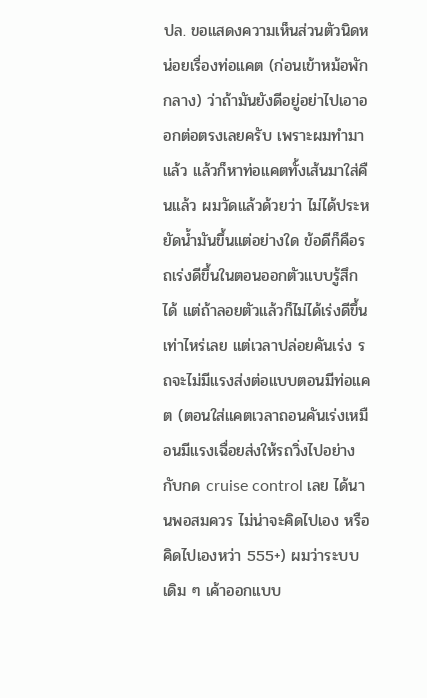ปล. ขอแสดงความเห็นส่วนตัวนิดหน่อยเรื่องท่อแคต (ก่อนเข้าหม้อพักกลาง) ว่าถ้ามันยังดีอยู่อย่าไปเอาออกต่อตรงเลยครับ เพราะผมทำมาแล้ว แล้วก็หาท่อแคตทั้งเส้นมาใส่คืนแล้ว ผมวัดแล้วด้วยว่า ไม่ได้ประหยัดน้ำมันขึ้นแต่อย่างใด ข้อดีก็คือรถเร่งดีขึ้นในตอนออกตัวแบบรู้สึกได้ แต่ถ้าลอยตัวแล้วก็ไม่ได้เร่งดีขึ้นเท่าไหร่เลย แต่เวลาปล่อยคันเร่ง รถจะไม่มีแรงส่งต่อแบบตอนมีท่อแคต (ตอนใส่แคตเวลาถอนคันเร่งเหมือนมีแรงเฉื่อยส่งให้รถวิ่งไปอย่างกับกด cruise control เลย ได้นานพอสมควร ไม่น่าจะคิดไปเอง หรือคิดไปเองหว่า 555+) ผมว่าระบบเดิม ๆ เค้าออกแบบ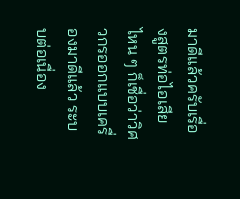มาดีแล้วครับเรื่องสูตรท่อไอเสีย ไหน ๆ ก็เชื่อว่าวิศวกรออกแบบเครื่องมาดีแล้ว ระบบต่อเนื่อง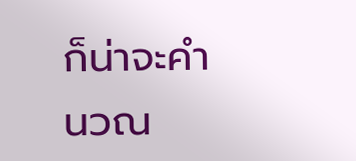ก็น่าจะคำนวณ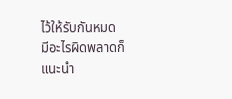ไว้ให้รับกันหมด
มีอะไรผิดพลาดก็แนะนำ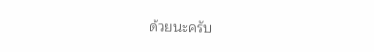ด้วยนะครับ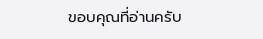ขอบคุณที่อ่านครับ